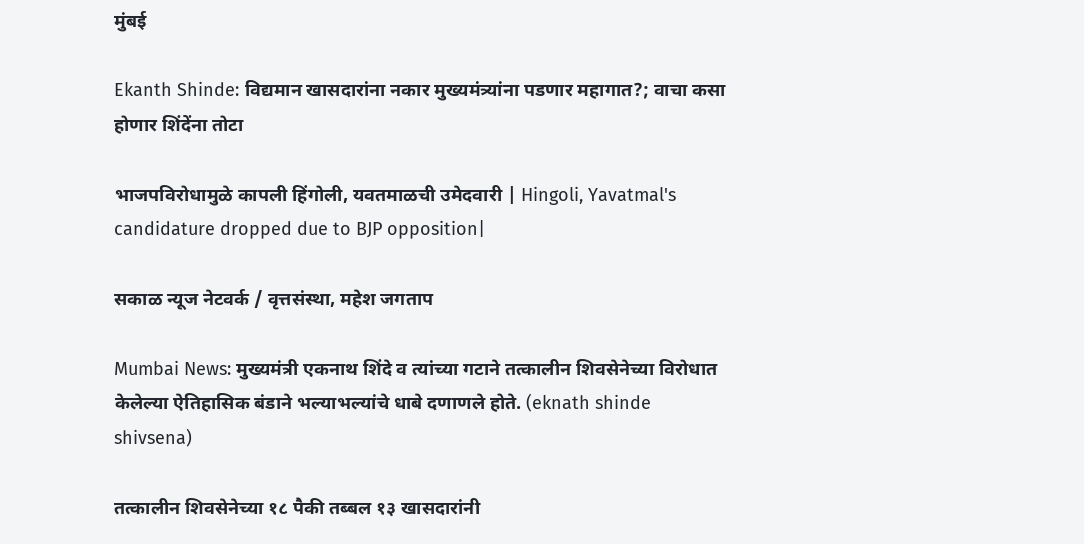मुंबई

Ekanth Shinde: विद्यमान खासदारांना नकार मुख्यमंत्र्यांना पडणार महागात?; वाचा कसा होणार शिंदेंना तोटा

भाजपविरोधामुळे कापली हिंगोली, यवतमाळची उमेदवारी | Hingoli, Yavatmal's candidature dropped due to BJP opposition|

सकाळ न्यूज नेटवर्क / वृत्तसंस्था, महेश जगताप

Mumbai News: मुख्यमंत्री एकनाथ शिंदे व त्यांच्या गटाने तत्कालीन शिवसेनेच्या विरोधात केलेल्या ऐतिहासिक बंडाने भल्याभल्यांचे धाबे दणाणले होते. (eknath shinde shivsena)

तत्कालीन शिवसेनेच्या १८ पैकी तब्बल १३ खासदारांनी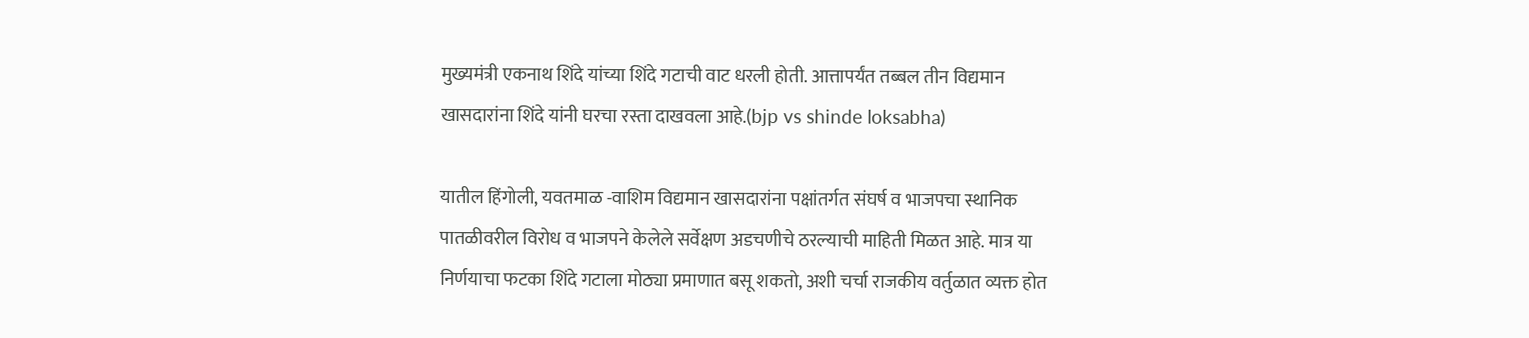मुख्यमंत्री एकनाथ शिंदे यांच्या शिंदे गटाची वाट धरली होती. आत्तापर्यंत तब्बल तीन विद्यमान खासदारांना शिंदे यांनी घरचा रस्ता दाखवला आहे.(bjp vs shinde loksabha)

यातील हिंगोली, यवतमाळ -वाशिम विद्यमान खासदारांना पक्षांतर्गत संघर्ष व भाजपचा स्थानिक पातळीवरील विरोध व भाजपने केलेले सर्वेक्षण अडचणीचे ठरल्याची माहिती मिळत आहे. मात्र या निर्णयाचा फटका शिंदे गटाला मोठ्या प्रमाणात बसू शकतो, अशी चर्चा राजकीय वर्तुळात व्यक्त होत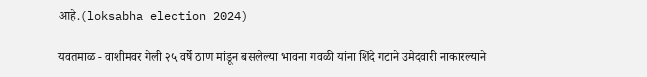आहे.(loksabha election 2024)

यवतमाळ - वाशीमवर गेली २५ वर्षे ठाण मांडून बसलेल्या भावना गवळी यांना शिंदे गटाने उमेदवारी नाकारल्याने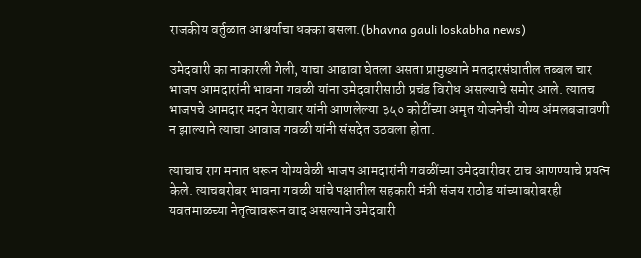राजकीय वर्तुळात आश्चर्याचा धक्का बसला.(bhavna gauli loskabha news)

उमेदवारी का नाकारली गेली, याचा आढावा घेतला असता प्रामुख्याने मतदारसंघातील तब्बल चार भाजप आमदारांनी भावना गवळी यांना उमेदवारीसाठी प्रचंड विरोध असल्याचे समोर आले. त्यातच भाजपचे आमदार मदन येरावार यांनी आणलेल्या ३५० कोटींच्या अमृत योजनेची योग्य अंमलबजावणी न झाल्याने त्याचा आवाज गवळी यांनी संसदेत उठवला होता.

त्याचाच राग मनात धरून योग्यवेळी भाजप आमदारांनी गवळींच्या उमेदवारीवर टाच आणण्याचे प्रयत्न केले. त्याचबरोबर भावना गवळी यांचे पक्षातील सहकारी मंत्री संजय राठोड यांच्याबरोबरही यवतमाळच्या नेतृत्वावरून वाद असल्याने उमेदवारी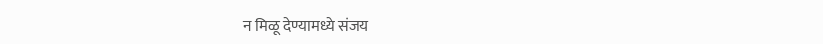न मिळू देण्यामध्ये संजय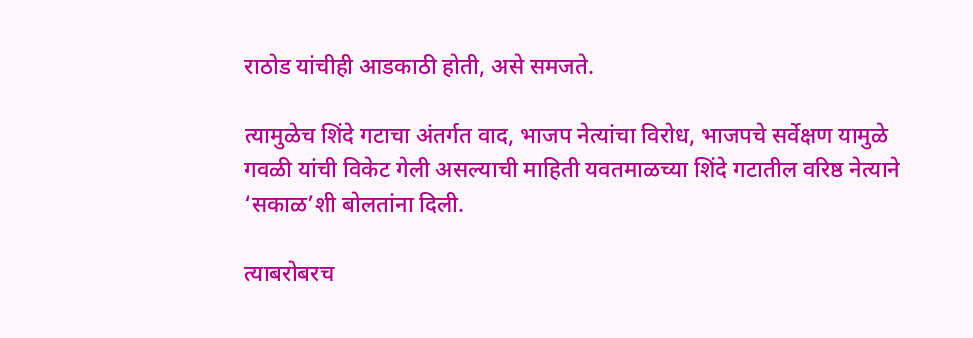राठोड यांचीही आडकाठी होती, असे समजते.

त्यामुळेच शिंदे गटाचा अंतर्गत वाद, भाजप नेत्यांचा विरोध, भाजपचे सर्वेक्षण यामुळे गवळी यांची विकेट गेली असल्याची माहिती यवतमाळच्या शिंदे गटातील वरिष्ठ नेत्याने ‘सकाळ’शी बोलतांना दिली.

त्याबरोबरच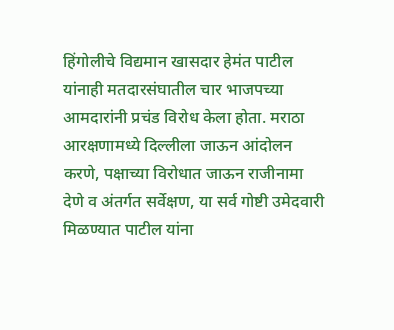हिंगोलीचे विद्यमान खासदार हेमंत पाटील यांनाही मतदारसंघातील चार भाजपच्या आमदारांनी प्रचंड विरोध केला होता. मराठा आरक्षणामध्ये दिल्लीला जाऊन आंदोलन करणे, पक्षाच्या विरोधात जाऊन राजीनामा देणे व अंतर्गत सर्वेक्षण, या सर्व गोष्टी उमेदवारी मिळण्यात पाटील यांना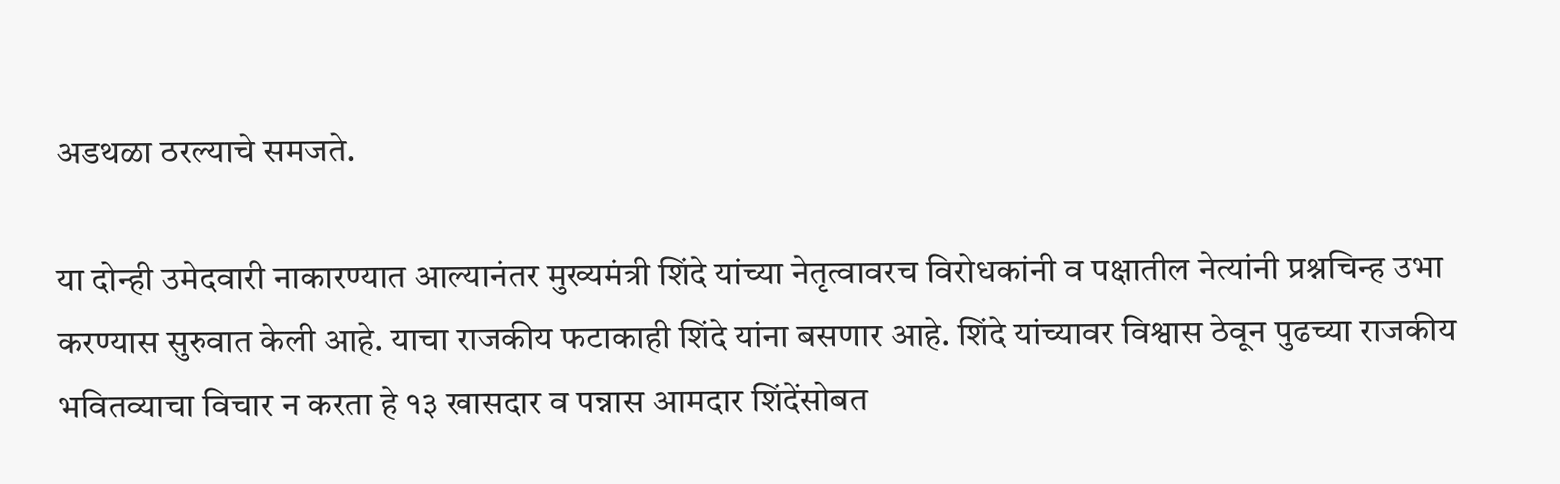अडथळा ठरल्याचे समजते.

या दोन्ही उमेदवारी नाकारण्यात आल्यानंतर मुख्यमंत्री शिंदे यांच्या नेतृत्वावरच विरोधकांनी व पक्षातील नेत्यांनी प्रश्नचिन्ह उभा करण्यास सुरुवात केली आहे. याचा राजकीय फटाकाही शिंदे यांना बसणार आहे. शिंदे यांच्यावर विश्वास ठेवून पुढच्या राजकीय भवितव्याचा विचार न करता हे १३ खासदार व पन्नास आमदार शिंदेंसोबत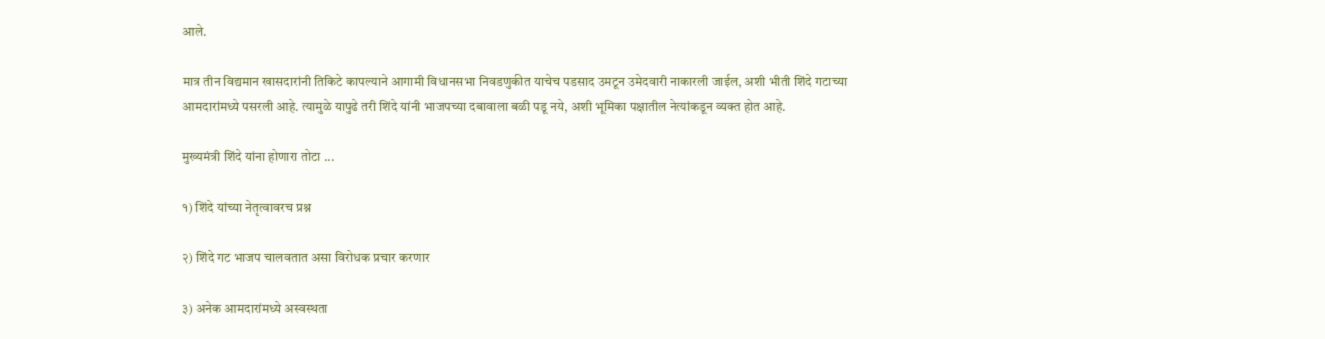आले.

मात्र तीन विद्यमान खासदारांनी तिकिटे कापल्याने आगामी विधानसभा निवडणुकीत याचेच पडसाद उमटून उमेदवारी नाकारली जाईल, अशी भीती शिंदे गटाच्या आमदारांमध्ये पसरली आहे. त्यामुळे यापुढे तरी शिंदे यांनी भाजपच्या दबावाला बळी पडू नये, अशी भूमिका पक्षातील नेत्यांकडून व्यक्त होत आहे.

मुख्यमंत्री शिंदे यांना होणारा तोटा ...

१) शिंदे यांच्या नेतृत्वावरच प्रश्न

२) शिंदे गट भाजप चालवतात असा विरोधक प्रचार करणार

३) अनेक आमदारांमध्ये अस्वस्थता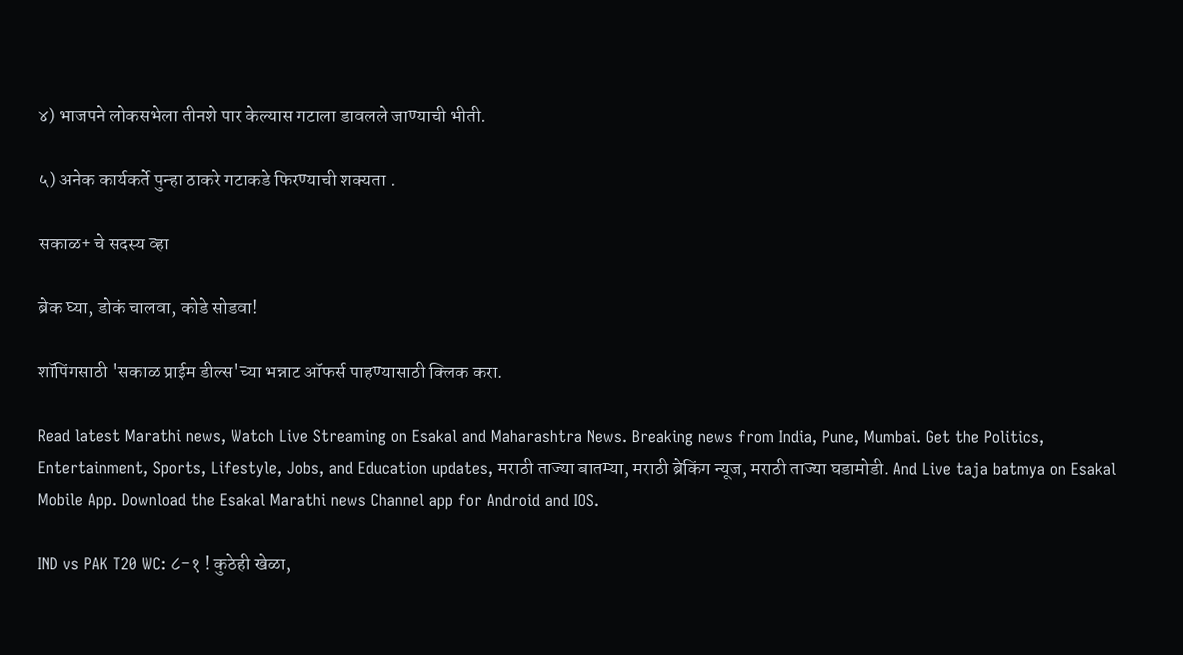४) भाजपने लोकसभेला तीनशे पार केल्यास गटाला डावलले जाण्याची भीती.

५) अनेक कार्यकर्ते पुन्हा ठाकरे गटाकडे फिरण्याची शक्यता .

सकाळ+ चे सदस्य व्हा

ब्रेक घ्या, डोकं चालवा, कोडे सोडवा!

शॉपिंगसाठी 'सकाळ प्राईम डील्स'च्या भन्नाट ऑफर्स पाहण्यासाठी क्लिक करा.

Read latest Marathi news, Watch Live Streaming on Esakal and Maharashtra News. Breaking news from India, Pune, Mumbai. Get the Politics, Entertainment, Sports, Lifestyle, Jobs, and Education updates, मराठी ताज्या बातम्या, मराठी ब्रेकिंग न्यूज, मराठी ताज्या घडामोडी. And Live taja batmya on Esakal Mobile App. Download the Esakal Marathi news Channel app for Android and IOS.

IND vs PAK T20 WC: ८-१ ! कुठेही खेळा,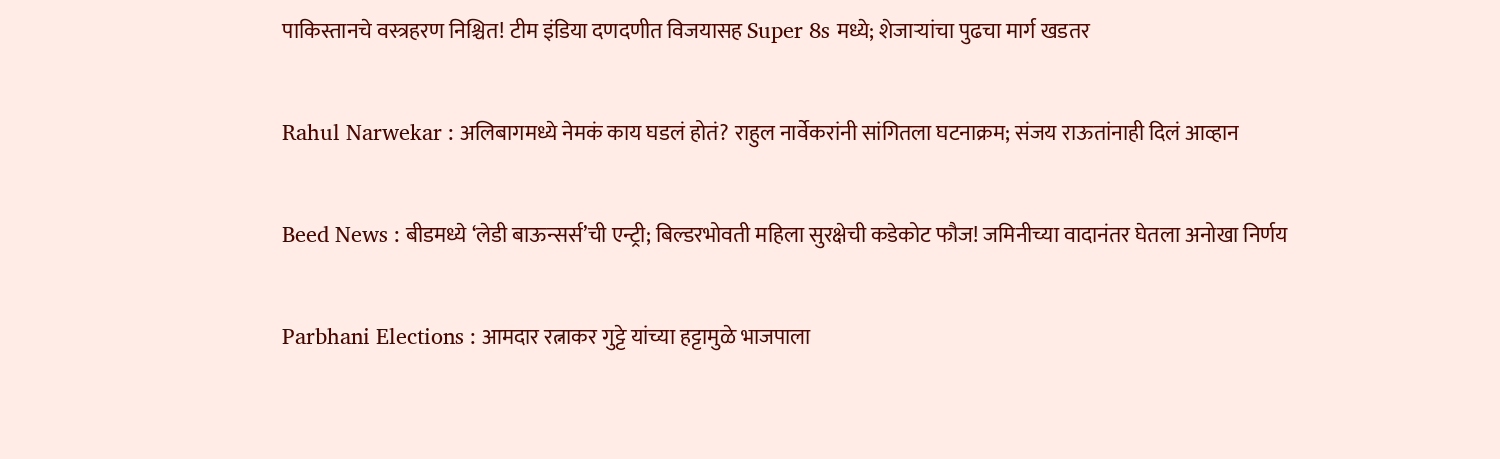पाकिस्तानचे वस्त्रहरण निश्चित! टीम इंडिया दणदणीत विजयासह Super 8s मध्ये; शेजाऱ्यांचा पुढचा मार्ग खडतर

Rahul Narwekar : अलिबागमध्ये नेमकं काय घडलं होतं? राहुल नार्वेकरांनी सांगितला घटनाक्रम; संजय राऊतांनाही दिलं आव्हान

Beed News : बीडमध्ये ‘लेडी बाऊन्सर्स’ची एन्ट्री; बिल्डरभोवती महिला सुरक्षेची कडेकोट फौज! जमिनीच्या वादानंतर घेतला अनोखा निर्णय

Parbhani Elections : आमदार रत्नाकर गुट्टे यांच्या हट्टामुळे भाजपाला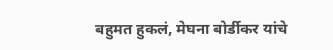बहुमत हुकलं, मेघना बोर्डीकर यांचे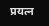प्रयत्न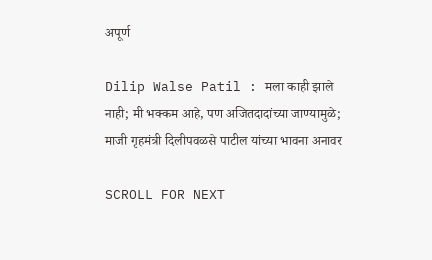अपूर्ण

Dilip Walse Patil : मला काही झाले नाही; मी भक्कम आहे, पण अजितदादांच्या जाण्यामुळे; माजी गृहमंत्री दिलीपवळसे पाटील यांच्या भावना अनावर

SCROLL FOR NEXT